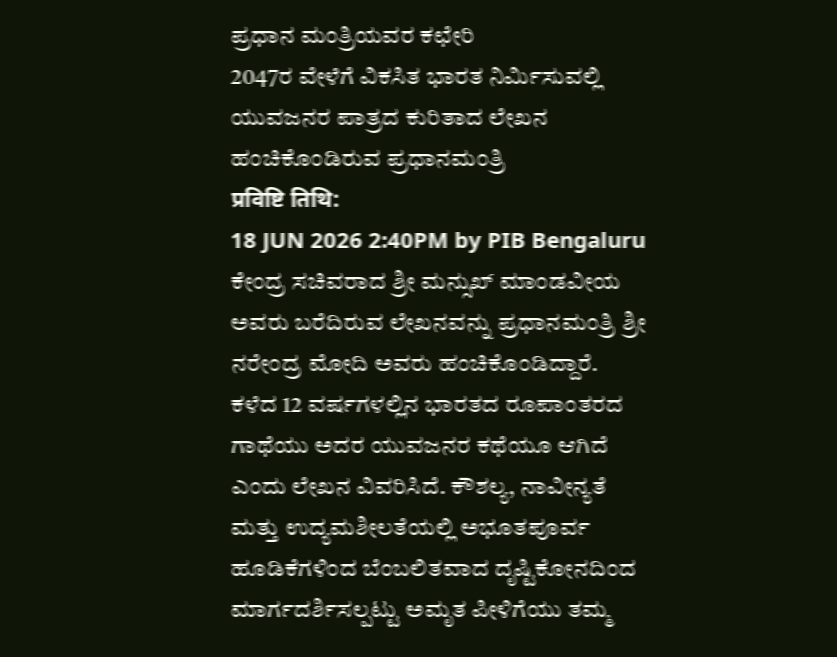ಪ್ರಧಾನ ಮಂತ್ರಿಯವರ ಕಛೇರಿ
2047ರ ವೇಳೆಗೆ ವಿಕಸಿತ ಭಾರತ ನಿರ್ಮಿಸುವಲ್ಲಿ ಯುವಜನರ ಪಾತ್ರದ ಕುರಿತಾದ ಲೇಖನ ಹಂಚಿಕೊಂಡಿರುವ ಪ್ರಧಾನಮಂತ್ರಿ
प्रविष्टि तिथि:
18 JUN 2026 2:40PM by PIB Bengaluru
ಕೇಂದ್ರ ಸಚಿವರಾದ ಶ್ರೀ ಮನ್ಸುಖ್ ಮಾಂಡವೀಯ ಅವರು ಬರೆದಿರುವ ಲೇಖನವನ್ನು ಪ್ರಧಾನಮಂತ್ರಿ ಶ್ರೀ ನರೇಂದ್ರ ಮೋದಿ ಅವರು ಹಂಚಿಕೊಂಡಿದ್ದಾರೆ.
ಕಳೆದ 12 ವರ್ಷಗಳಲ್ಲಿನ ಭಾರತದ ರೂಪಾಂತರದ ಗಾಥೆಯು ಅದರ ಯುವಜನರ ಕಥೆಯೂ ಆಗಿದೆ ಎಂದು ಲೇಖನ ವಿವರಿಸಿದೆ. ಕೌಶಲ್ಯ, ನಾವೀನ್ಯತೆ ಮತ್ತು ಉದ್ಯಮಶೀಲತೆಯಲ್ಲಿ ಅಭೂತಪೂರ್ವ ಹೂಡಿಕೆಗಳಿಂದ ಬೆಂಬಲಿತವಾದ ದೃಷ್ಟಿಕೋನದಿಂದ ಮಾರ್ಗದರ್ಶಿಸಲ್ಪಟ್ಟು ಅಮೃತ ಪೀಳಿಗೆಯು ತಮ್ಮ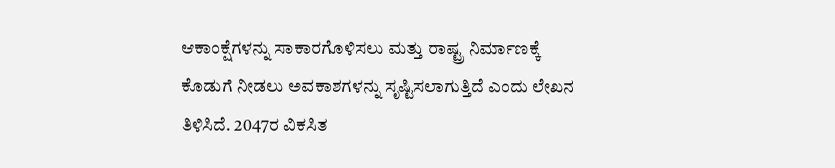ಆಕಾಂಕ್ಷೆಗಳನ್ನು ಸಾಕಾರಗೊಳಿಸಲು ಮತ್ತು ರಾಷ್ಟ್ರ ನಿರ್ಮಾಣಕ್ಕೆ ಕೊಡುಗೆ ನೀಡಲು ಅವಕಾಶಗಳನ್ನು ಸೃಷ್ಟಿಸಲಾಗುತ್ತಿದೆ ಎಂದು ಲೇಖನ ತಿಳಿಸಿದೆ. 2047ರ ವಿಕಸಿತ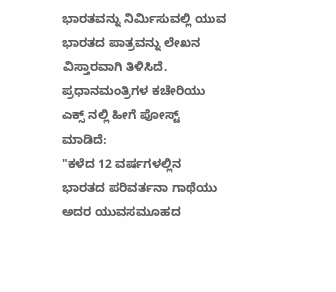ಭಾರತವನ್ನು ನಿರ್ಮಿಸುವಲ್ಲಿ ಯುವ ಭಾರತದ ಪಾತ್ರವನ್ನು ಲೇಖನ ವಿಸ್ತಾರವಾಗಿ ತಿಳಿಸಿದೆ.
ಪ್ರಧಾನಮಂತ್ರಿಗಳ ಕಚೇರಿಯು ಎಕ್ಸ್ ನಲ್ಲಿ ಹೀಗೆ ಪೋಸ್ಟ್ ಮಾಡಿದೆ:
"ಕಳೆದ 12 ವರ್ಷಗಳಲ್ಲಿನ ಭಾರತದ ಪರಿವರ್ತನಾ ಗಾಥೆಯು ಅದರ ಯುವಸಮೂಹದ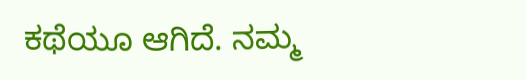ಕಥೆಯೂ ಆಗಿದೆ. ನಮ್ಮ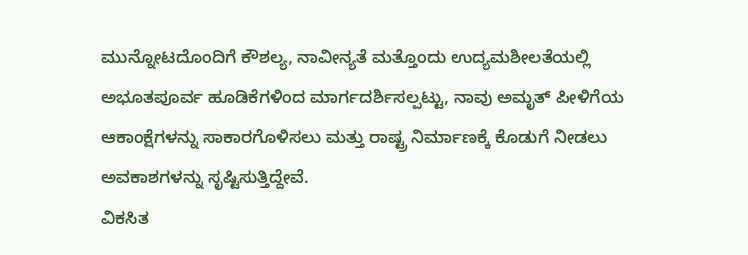ಮುನ್ನೋಟದೊಂದಿಗೆ ಕೌಶಲ್ಯ, ನಾವೀನ್ಯತೆ ಮತ್ತೊಂದು ಉದ್ಯಮಶೀಲತೆಯಲ್ಲಿ ಅಭೂತಪೂರ್ವ ಹೂಡಿಕೆಗಳಿಂದ ಮಾರ್ಗದರ್ಶಿಸಲ್ಪಟ್ಟು, ನಾವು ಅಮೃತ್ ಪೀಳಿಗೆಯ ಆಕಾಂಕ್ಷೆಗಳನ್ನು ಸಾಕಾರಗೊಳಿಸಲು ಮತ್ತು ರಾಷ್ಟ್ರ ನಿರ್ಮಾಣಕ್ಕೆ ಕೊಡುಗೆ ನೀಡಲು ಅವಕಾಶಗಳನ್ನು ಸೃಷ್ಟಿಸುತ್ತಿದ್ದೇವೆ.
ವಿಕಸಿತ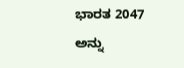ಭಾರತ 2047 ಅನ್ನು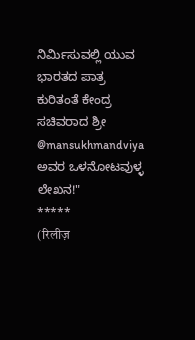ನಿರ್ಮಿಸುವಲ್ಲಿ ಯುವ ಭಾರತದ ಪಾತ್ರ ಕುರಿತಂತೆ ಕೇಂದ್ರ ಸಚಿವರಾದ ಶ್ರೀ @mansukhmandviya ಅವರ ಒಳನೋಟವುಳ್ಳ ಲೇಖನ!"
*****
(रिलीज़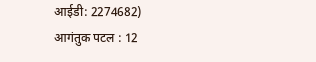आईडी: 2274682)
आगंतुक पटल : 12